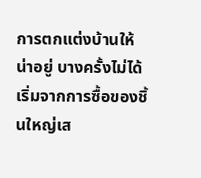การตกแต่งบ้านให้น่าอยู่ บางครั้งไม่ได้เริ่มจากการซื้อของชิ้นใหญ่เส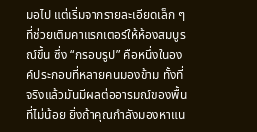มอไป แต่เริ่มจากรายละเอียดเล็ก ๆ ที่ช่วยเติมคาแรกเตอร์ให้ห้องสมบูรณ์ขึ้น ซึ่ง “กรอบรูป” คือหนึ่งในองค์ประกอบที่หลายคนมองข้าม ทั้งที่จริงแล้วมันมีผลต่ออารมณ์ของพื้นที่ไม่น้อย ยิ่งถ้าคุณกำลังมองหาแน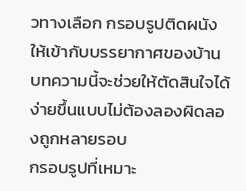วทางเลือก กรอบรูปติดผนัง ให้เข้ากับบรรยากาศของบ้าน บทความนี้จะช่วยให้ตัดสินใจได้ง่ายขึ้นแบบไม่ต้องลองผิดลองถูกหลายรอบ
กรอบรูปที่เหมาะ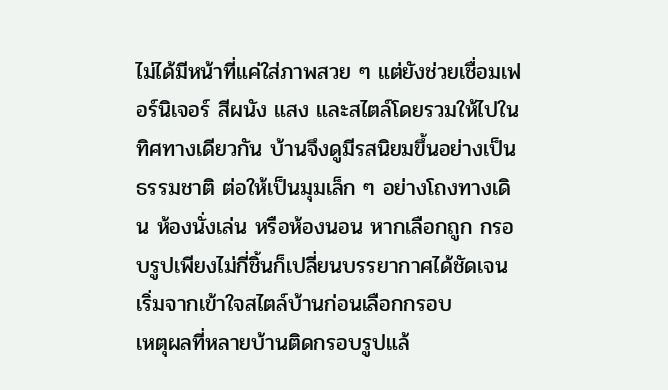ไม่ได้มีหน้าที่แค่ใส่ภาพสวย ๆ แต่ยังช่วยเชื่อมเฟอร์นิเจอร์ สีผนัง แสง และสไตล์โดยรวมให้ไปในทิศทางเดียวกัน บ้านจึงดูมีรสนิยมขึ้นอย่างเป็นธรรมชาติ ต่อให้เป็นมุมเล็ก ๆ อย่างโถงทางเดิน ห้องนั่งเล่น หรือห้องนอน หากเลือกถูก กรอบรูปเพียงไม่กี่ชิ้นก็เปลี่ยนบรรยากาศได้ชัดเจน
เริ่มจากเข้าใจสไตล์บ้านก่อนเลือกกรอบ
เหตุผลที่หลายบ้านติดกรอบรูปแล้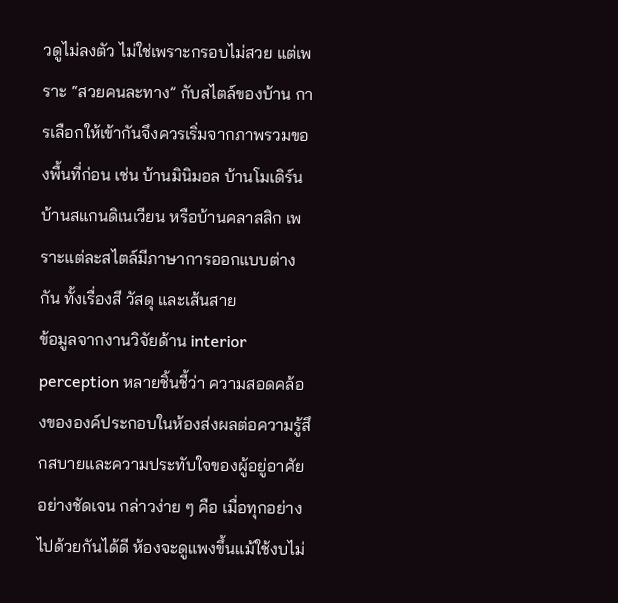วดูไม่ลงตัว ไม่ใช่เพราะกรอบไม่สวย แต่เพราะ “สวยคนละทาง” กับสไตล์ของบ้าน การเลือกให้เข้ากันจึงควรเริ่มจากภาพรวมของพื้นที่ก่อน เช่น บ้านมินิมอล บ้านโมเดิร์น บ้านสแกนดิเนเวียน หรือบ้านคลาสสิก เพราะแต่ละสไตล์มีภาษาการออกแบบต่างกัน ทั้งเรื่องสี วัสดุ และเส้นสาย
ข้อมูลจากงานวิจัยด้าน interior perception หลายชิ้นชี้ว่า ความสอดคล้องขององค์ประกอบในห้องส่งผลต่อความรู้สึกสบายและความประทับใจของผู้อยู่อาศัยอย่างชัดเจน กล่าวง่าย ๆ คือ เมื่อทุกอย่างไปด้วยกันได้ดี ห้องจะดูแพงขึ้นแม้ใช้งบไม่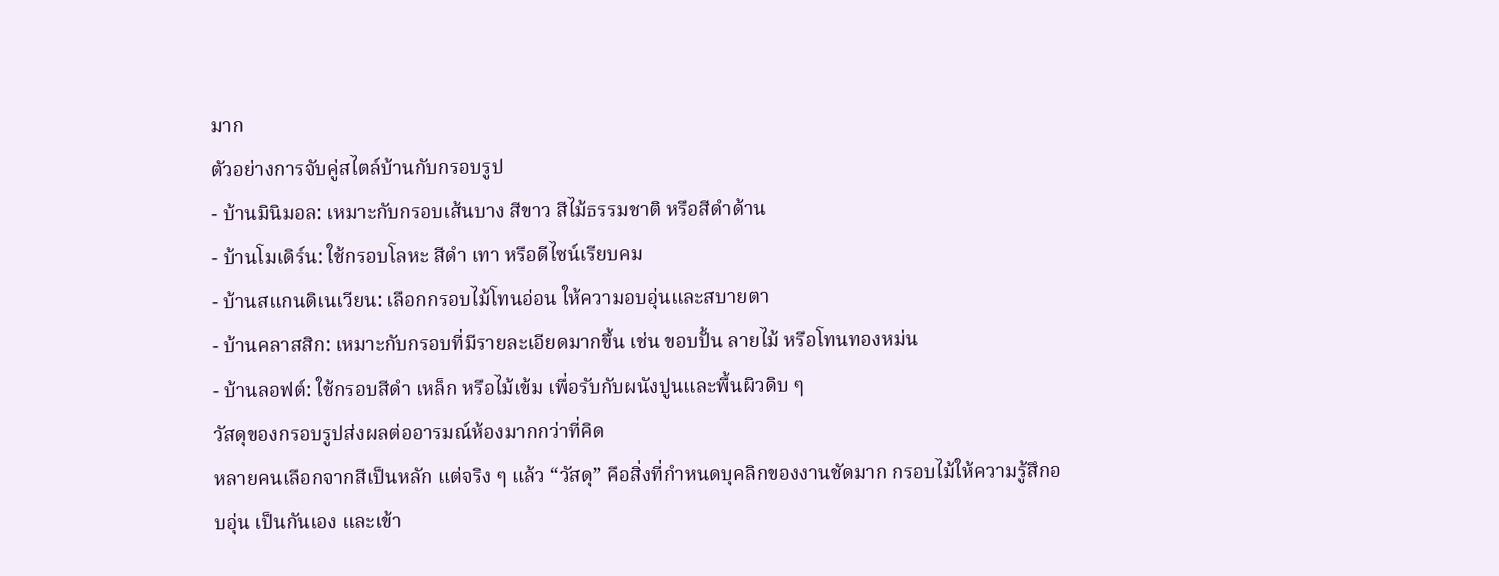มาก
ตัวอย่างการจับคู่สไตล์บ้านกับกรอบรูป
- บ้านมินิมอล: เหมาะกับกรอบเส้นบาง สีขาว สีไม้ธรรมชาติ หรือสีดำด้าน
- บ้านโมเดิร์น: ใช้กรอบโลหะ สีดำ เทา หรือดีไซน์เรียบคม
- บ้านสแกนดิเนเวียน: เลือกกรอบไม้โทนอ่อน ให้ความอบอุ่นและสบายตา
- บ้านคลาสสิก: เหมาะกับกรอบที่มีรายละเอียดมากขึ้น เช่น ขอบปั้น ลายไม้ หรือโทนทองหม่น
- บ้านลอฟต์: ใช้กรอบสีดำ เหล็ก หรือไม้เข้ม เพื่อรับกับผนังปูนและพื้นผิวดิบ ๆ
วัสดุของกรอบรูปส่งผลต่ออารมณ์ห้องมากกว่าที่คิด
หลายคนเลือกจากสีเป็นหลัก แต่จริง ๆ แล้ว “วัสดุ” คือสิ่งที่กำหนดบุคลิกของงานชัดมาก กรอบไม้ให้ความรู้สึกอบอุ่น เป็นกันเอง และเข้า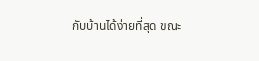กับบ้านได้ง่ายที่สุด ขณะ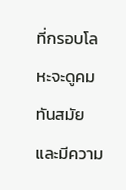ที่กรอบโลหะจะดูคม ทันสมัย และมีความ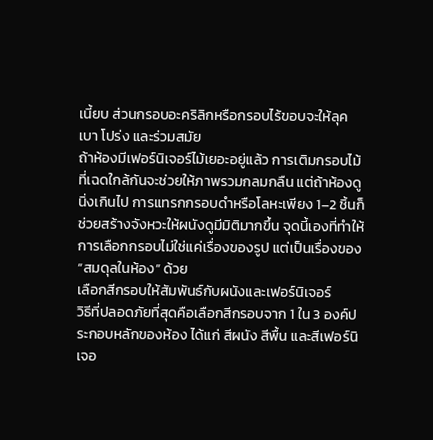เนี้ยบ ส่วนกรอบอะคริลิกหรือกรอบไร้ขอบจะให้ลุคเบา โปร่ง และร่วมสมัย
ถ้าห้องมีเฟอร์นิเจอร์ไม้เยอะอยู่แล้ว การเติมกรอบไม้ที่เฉดใกล้กันจะช่วยให้ภาพรวมกลมกลืน แต่ถ้าห้องดูนิ่งเกินไป การแทรกกรอบดำหรือโลหะเพียง 1–2 ชิ้นก็ช่วยสร้างจังหวะให้ผนังดูมีมิติมากขึ้น จุดนี้เองที่ทำให้การเลือกกรอบไม่ใช่แค่เรื่องของรูป แต่เป็นเรื่องของ “สมดุลในห้อง” ด้วย
เลือกสีกรอบให้สัมพันธ์กับผนังและเฟอร์นิเจอร์
วิธีที่ปลอดภัยที่สุดคือเลือกสีกรอบจาก 1 ใน 3 องค์ประกอบหลักของห้อง ได้แก่ สีผนัง สีพื้น และสีเฟอร์นิเจอ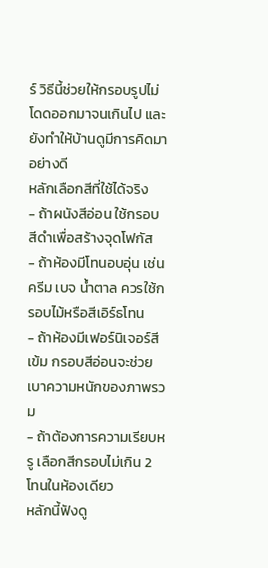ร์ วิธีนี้ช่วยให้กรอบรูปไม่โดดออกมาจนเกินไป และยังทำให้บ้านดูมีการคิดมาอย่างดี
หลักเลือกสีที่ใช้ได้จริง
- ถ้าผนังสีอ่อน ใช้กรอบสีดำเพื่อสร้างจุดโฟกัส
- ถ้าห้องมีโทนอบอุ่น เช่น ครีม เบจ น้ำตาล ควรใช้กรอบไม้หรือสีเอิร์ธโทน
- ถ้าห้องมีเฟอร์นิเจอร์สีเข้ม กรอบสีอ่อนจะช่วยเบาความหนักของภาพรวม
- ถ้าต้องการความเรียบหรู เลือกสีกรอบไม่เกิน 2 โทนในห้องเดียว
หลักนี้ฟังดู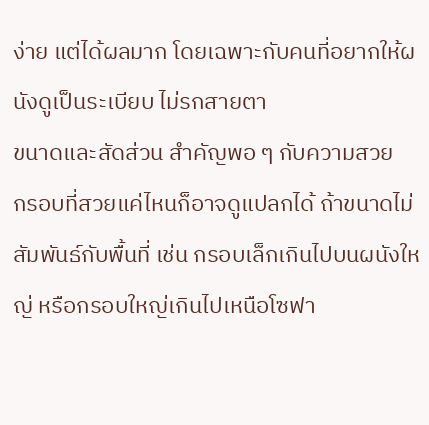ง่าย แต่ได้ผลมาก โดยเฉพาะกับคนที่อยากให้ผนังดูเป็นระเบียบ ไม่รกสายตา
ขนาดและสัดส่วน สำคัญพอ ๆ กับความสวย
กรอบที่สวยแค่ไหนก็อาจดูแปลกได้ ถ้าขนาดไม่สัมพันธ์กับพื้นที่ เช่น กรอบเล็กเกินไปบนผนังใหญ่ หรือกรอบใหญ่เกินไปเหนือโซฟา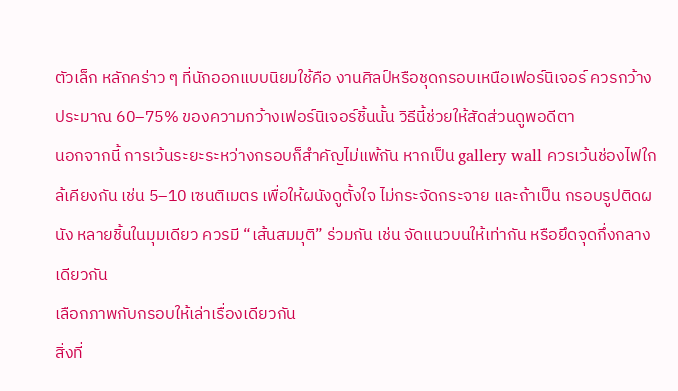ตัวเล็ก หลักคร่าว ๆ ที่นักออกแบบนิยมใช้คือ งานศิลป์หรือชุดกรอบเหนือเฟอร์นิเจอร์ ควรกว้างประมาณ 60–75% ของความกว้างเฟอร์นิเจอร์ชิ้นนั้น วิธีนี้ช่วยให้สัดส่วนดูพอดีตา
นอกจากนี้ การเว้นระยะระหว่างกรอบก็สำคัญไม่แพ้กัน หากเป็น gallery wall ควรเว้นช่องไฟใกล้เคียงกัน เช่น 5–10 เซนติเมตร เพื่อให้ผนังดูตั้งใจ ไม่กระจัดกระจาย และถ้าเป็น กรอบรูปติดผนัง หลายชิ้นในมุมเดียว ควรมี “เส้นสมมุติ” ร่วมกัน เช่น จัดแนวบนให้เท่ากัน หรือยึดจุดกึ่งกลางเดียวกัน
เลือกภาพกับกรอบให้เล่าเรื่องเดียวกัน
สิ่งที่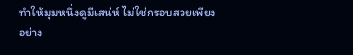ทำให้มุมหนึ่งดูมีเสน่ห์ ไม่ใช่กรอบสวยเพียงอย่าง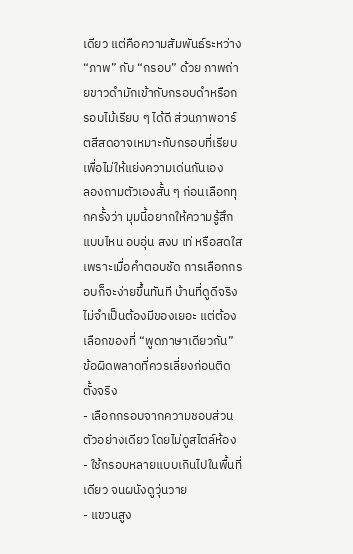เดียว แต่คือความสัมพันธ์ระหว่าง “ภาพ” กับ “กรอบ” ด้วย ภาพถ่ายขาวดำมักเข้ากับกรอบดำหรือกรอบไม้เรียบ ๆ ได้ดี ส่วนภาพอาร์ตสีสดอาจเหมาะกับกรอบที่เรียบ เพื่อไม่ให้แย่งความเด่นกันเอง
ลองถามตัวเองสั้น ๆ ก่อนเลือกทุกครั้งว่า มุมนี้อยากให้ความรู้สึกแบบไหน อบอุ่น สงบ เท่ หรือสดใส เพราะเมื่อคำตอบชัด การเลือกกรอบก็จะง่ายขึ้นทันที บ้านที่ดูดีจริงไม่จำเป็นต้องมีของเยอะ แต่ต้องเลือกของที่ “พูดภาษาเดียวกัน”
ข้อผิดพลาดที่ควรเลี่ยงก่อนติดตั้งจริง
- เลือกกรอบจากความชอบส่วนตัวอย่างเดียว โดยไม่ดูสไตล์ห้อง
- ใช้กรอบหลายแบบเกินไปในพื้นที่เดียว จนผนังดูวุ่นวาย
- แขวนสูง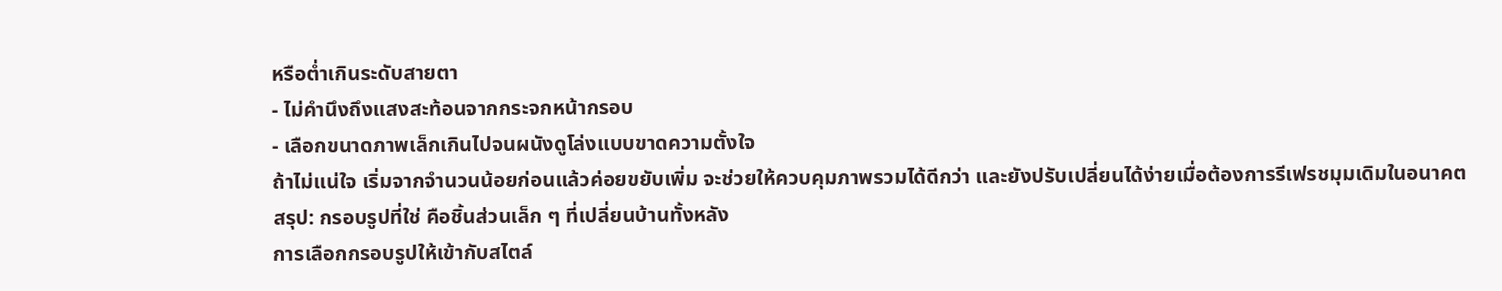หรือต่ำเกินระดับสายตา
- ไม่คำนึงถึงแสงสะท้อนจากกระจกหน้ากรอบ
- เลือกขนาดภาพเล็กเกินไปจนผนังดูโล่งแบบขาดความตั้งใจ
ถ้าไม่แน่ใจ เริ่มจากจำนวนน้อยก่อนแล้วค่อยขยับเพิ่ม จะช่วยให้ควบคุมภาพรวมได้ดีกว่า และยังปรับเปลี่ยนได้ง่ายเมื่อต้องการรีเฟรชมุมเดิมในอนาคต
สรุป: กรอบรูปที่ใช่ คือชิ้นส่วนเล็ก ๆ ที่เปลี่ยนบ้านทั้งหลัง
การเลือกกรอบรูปให้เข้ากับสไตล์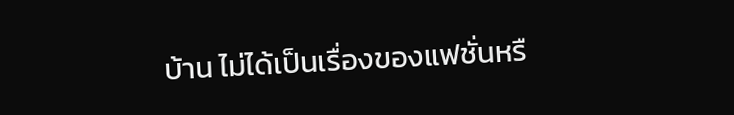บ้าน ไม่ได้เป็นเรื่องของแฟชั่นหรื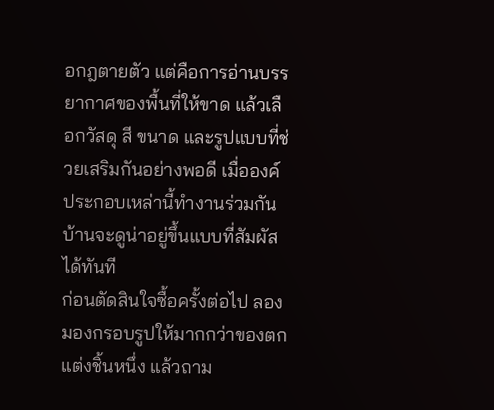อกฎตายตัว แต่คือการอ่านบรรยากาศของพื้นที่ให้ขาด แล้วเลือกวัสดุ สี ขนาด และรูปแบบที่ช่วยเสริมกันอย่างพอดี เมื่อองค์ประกอบเหล่านี้ทำงานร่วมกัน บ้านจะดูน่าอยู่ขึ้นแบบที่สัมผัสได้ทันที
ก่อนตัดสินใจซื้อครั้งต่อไป ลองมองกรอบรูปให้มากกว่าของตกแต่งชิ้นหนึ่ง แล้วถาม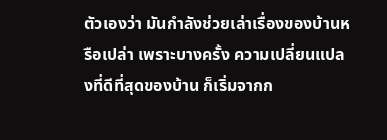ตัวเองว่า มันกำลังช่วยเล่าเรื่องของบ้านหรือเปล่า เพราะบางครั้ง ความเปลี่ยนแปลงที่ดีที่สุดของบ้าน ก็เริ่มจากก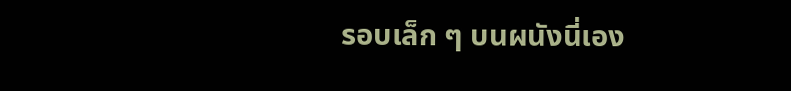รอบเล็ก ๆ บนผนังนี่เอง